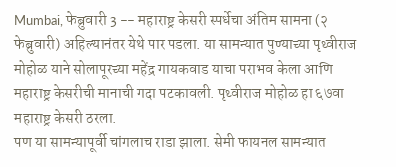Mumbai, फेब्रुवारी 3 -- महाराष्ट्र केसरी स्पर्धेचा अंतिम सामना (२ फेब्रुवारी) अहिल्यानंतर येथे पार पडला. या सामन्यात पुण्याच्या पृथ्वीराज मोहोळ याने सोलापूरच्या महेंद्र गायकवाड याचा पराभव केला आणि महाराष्ट्र केसरीची मानाची गदा पटकावली. पृथ्वीराज मोहोळ हा ६७वा महाराष्ट्र केसरी ठरला.
पण या सामन्यापूर्वी चांगलाच राडा झाला. सेमी फायनल सामन्यात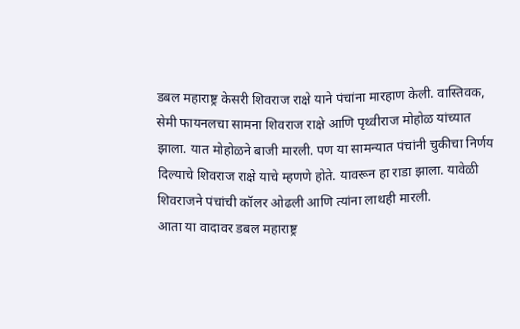डबल महाराष्ट्र केसरी शिवराज राक्षे याने पंचांना मारहाण केली. वास्तिवक, सेमी फायनलचा सामना शिवराज राक्षे आणि पृथ्वीराज मोहोळ यांच्यात झाला. यात मोहोळने बाजी मारली. पण या सामन्यात पंचांनी चुकीचा निर्णय दिल्याचे शिवराज राक्षे याचे म्हणणे होते. यावरून हा राडा झाला. यावेळी शिवराजने पंचांची कॉलर ओढली आणि त्यांना लाथही मारली.
आता या वादावर डबल महाराष्ट्र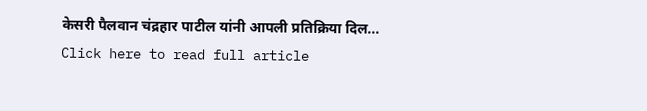केसरी पैलवान चंद्रहार पाटील यांनी आपली प्रतिक्रिया दिल...
Click here to read full article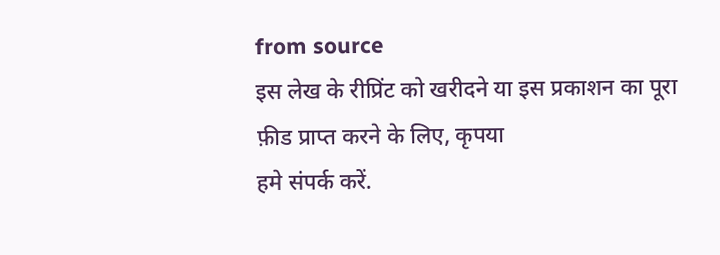from source
इस लेख के रीप्रिंट को खरीदने या इस प्रकाशन का पूरा फ़ीड प्राप्त करने के लिए, कृपया
हमे संपर्क करें.